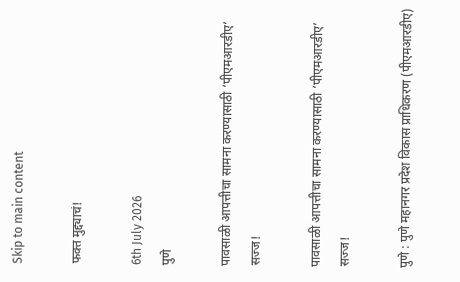Skip to main content

फक्त मुद्द्याचं!

6th July 2026
पुणे

पावसाळी आपत्तीचा सामना करण्यासाठी ‘पीएमआरडीए’ सज्ज!

पावसाळी आपत्तीचा सामना करण्यासाठी ‘पीएमआरडीए’ सज्ज!

पुणे : पुणे महानगर प्रदेश विकास प्राधिकरण (पीएमआरडीए)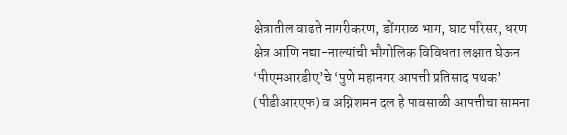क्षेत्रातील वाढते नागरीकरण, डोंगराळ भाग, घाट परिसर, धरण क्षेत्र आणि नद्या-नाल्यांची भौगोलिक विविधता लक्षात घेऊन ‘पीएमआरडीए’चे ‘पुणे महानगर आपत्ती प्रतिसाद पथक’ (पीडीआरएफ) व अग्निशमन दल हे पावसाळी आपत्तीचा सामना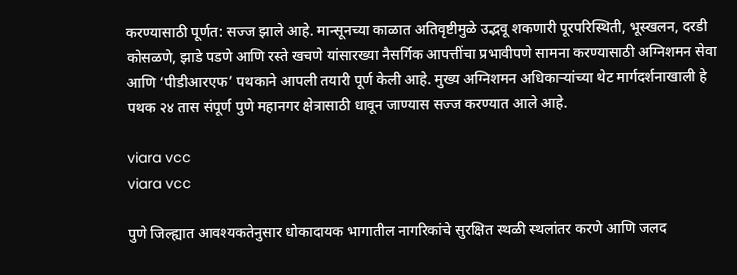करण्यासाठी पूर्णत: सज्ज झाले आहे. मान्सूनच्या काळात अतिवृष्टीमुळे उद्भवू शकणारी पूरपरिस्थिती, भूस्खलन, दरडी कोसळणे, झाडे पडणे आणि रस्ते खचणे यांसारख्या नैसर्गिक आपत्तींचा प्रभावीपणे सामना करण्यासाठी अग्निशमन सेवा आणि ‘पीडीआरएफ’ पथकाने आपली तयारी पूर्ण केली आहे. मुख्य अग्निशमन अधिकाऱ्यांच्या थेट मार्गदर्शनाखाली हे पथक २४ तास संपूर्ण पुणे महानगर क्षेत्रासाठी धावून जाण्यास सज्ज करण्यात आले आहे.

viara vcc
viara vcc

पुणे जिल्ह्यात आवश्यकतेनुसार धोकादायक भागातील नागरिकांचे सुरक्षित स्थळी स्थलांतर करणे आणि जलद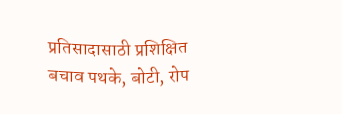प्रतिसादासाठी प्रशिक्षित बचाव पथके, बोटी, रोप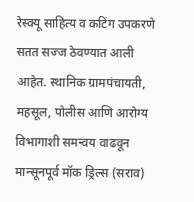रेस्क्यू साहित्य व कटिंग उपकरणे सतत सज्ज ठेवण्यात आली आहेत. स्थानिक ग्रामपंचायती, महसूल, पोलीस आणि आरोग्य विभागाशी समन्वय वाढवून मान्सूनपूर्व मॉक ड्रिल्स (सराव)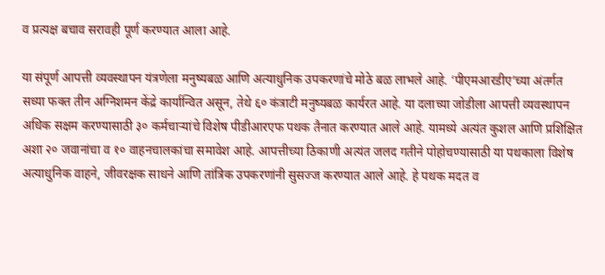व प्रत्यक्ष बचाव सरावही पूर्ण करण्यात आला आहे.

या संपूर्ण आपत्ती व्यवस्थापन यंत्रणेला मनुष्यबळ आणि अत्याधुनिक उपकरणांचे मोठे बळ लाभले आहे. ‘पीएमआरडीए’च्या अंतर्गत सध्या फक्त तीन अग्निशमन केंद्रे कार्यान्वित असून, तेथे ६० कंत्राटी मनुष्यबळ कार्यरत आहे. या दलाच्या जोडीला आपत्ती व्यवस्थापन अधिक सक्षम करण्यासाठी ३० कर्मचाऱ्यांचे विशेष पीडीआरएफ पथक तैनात करण्यात आले आहे. यामध्ये अत्यंत कुशल आणि प्रशिक्षित अशा २० जवानांचा व १० वाहनचालकांचा समावेश आहे. आपत्तीच्या ठिकाणी अत्यंत जलद गतीने पोहोचण्यासाठी या पथकाला विशेष अत्याधुनिक वाहने, जीवरक्षक साधने आणि तांत्रिक उपकरणांनी सुसज्ज करण्यात आले आहे. हे पथक मदत व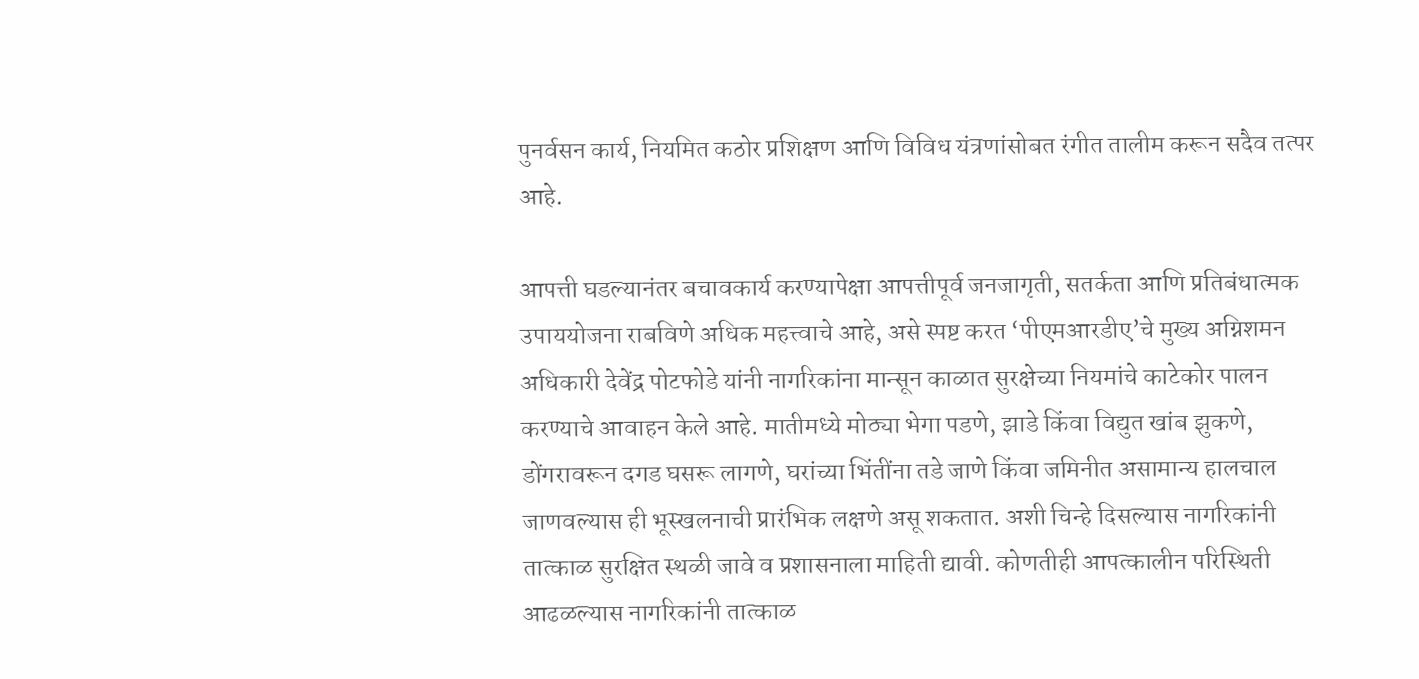पुनर्वसन कार्य, नियमित कठोर प्रशिक्षण आणि विविध यंत्रणांसोबत रंगीत तालीम करून सदैव तत्पर आहे.

आपत्ती घडल्यानंतर बचावकार्य करण्यापेक्षा आपत्तीपूर्व जनजागृती, सतर्कता आणि प्रतिबंधात्मक उपाययोजना राबविणे अधिक महत्त्वाचे आहे, असे स्पष्ट करत ‘पीएमआरडीए’चे मुख्य अग्निशमन अधिकारी देवेंद्र पोटफोडे यांनी नागरिकांना मान्सून काळात सुरक्षेच्या नियमांचे काटेकोर पालन करण्याचे आवाहन केले आहे. मातीमध्ये मोठ्या भेगा पडणे, झाडे किंवा विद्युत खांब झुकणे, डोंगरावरून दगड घसरू लागणे, घरांच्या भिंतींना तडे जाणे किंवा जमिनीत असामान्य हालचाल जाणवल्यास ही भूस्खलनाची प्रारंभिक लक्षणे असू शकतात. अशी चिन्हे दिसल्यास नागरिकांनी तात्काळ सुरक्षित स्थळी जावे व प्रशासनाला माहिती द्यावी. कोणतीही आपत्कालीन परिस्थिती आढळल्यास नागरिकांनी तात्काळ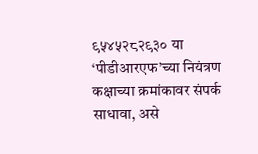९५४५२८२९३० या ‘पीडीआरएफ’च्या नियंत्रण कक्षाच्या क्रमांकावर संपर्क साधावा, असे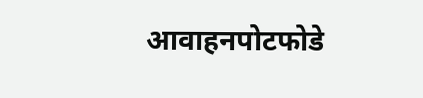आवाहनपोटफोडे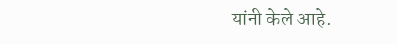यांनी केले आहे.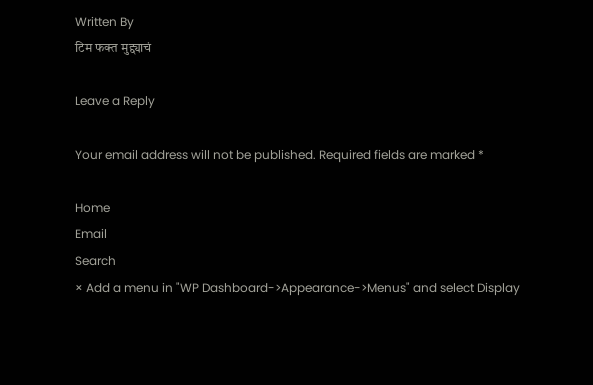Written By
टिम फक्त मुद्द्याचं

Leave a Reply

Your email address will not be published. Required fields are marked *

Home
Email
Search
× Add a menu in "WP Dashboard->Appearance->Menus" and select Display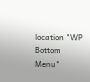location "WP Bottom Menu"